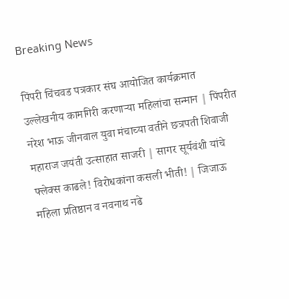Breaking News

पिंपरी चिंचवड पत्रकार संघ आयोजित कार्यक्रमात उल्लेखनीय कामगिरी करणाऱ्या महिलांचा सन्मान | पिंपरीत नरेश भाऊ जीनवाल युवा मंचाच्या वतीने छत्रपती शिवाजी महाराज जयंती उत्साहात साजरी | सागर सूर्यवंशी यांचे फ्लेक्स काढले! विरोधकांना कसली भीती! | जिजाऊ महिला प्रतिष्ठान व नवनाथ नढे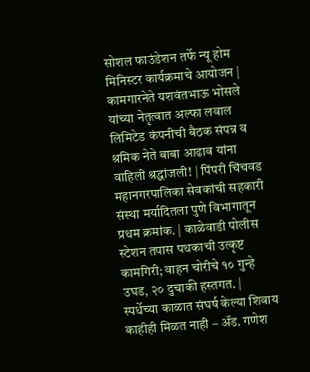सोशल फाउंडेशन तर्फे न्यू होम मिनिस्टर कार्यक्रमाचे आयोजन | कामगारनेते यशवंतभाऊ भोसले यांच्या नेतृत्वात अल्फा लवाल लिमिटेड कंपनीची बैठक संपन्न व श्रमिक नेते बाबा आढाव यांना वाहिली श्रद्धांजली! | पिंपरी चिंचवड महानगरपालिका सेवकांची सहकारी संस्था मर्यादितला पुणे विभागातून प्रथम क्रमांक. | काळेवाडी पोलीस स्टेशन तपास पथकाची उत्कृष्ट कामगिरी; वाहन चोरीचे १० गुन्हे उघड, २० दुचाकी हस्तगत. | स्पर्धेच्या काळात संघर्ष केल्या शिवाय काहीही मिळत नाही – ॲड. गणेश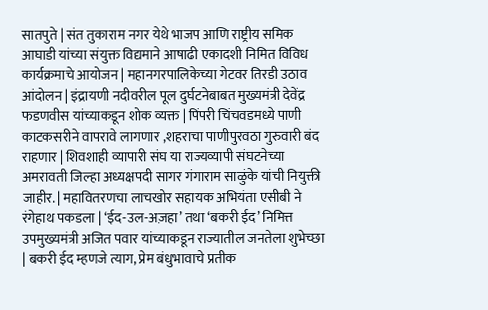सातपुते | संत तुकाराम नगर येथे भाजप आणि राष्ट्रीय समिक आघाडी यांच्या संयुक्त विद्यमाने आषाढी एकादशी निमित विविध कार्यक्रमाचे आयोजन | महानगरपालिकेच्या गेटवर तिरडी उठाव आंदोलन | इंद्रायणी नदीवरील पूल दुर्घटनेबाबत मुख्यमंत्री देवेंद्र फडणवीस यांच्याकडून शोक व्यक्त | पिंपरी चिंचवडमध्ये पाणी काटकसरीने वापरावे लागणार ,शहराचा पाणीपुरवठा गुरुवारी बंद राहणार | शिवशाही व्यापारी संघ या राज्यव्यापी संघटनेच्या अमरावती जिल्हा अध्यक्षपदी सागर गंगाराम साळुंके यांची नियुक्ती जाहीर. | महावितरणचा लाचखोर सहायक अभियंता एसीबी ने रंगेहाथ पकडला | ‘ईद-उल-अज़हा’ तथा ‘बकरी ईद’ निमित्त उपमुख्यमंत्री अजित पवार यांच्याकडून राज्यातील जनतेला शुभेच्छा | बकरी ईद म्हणजे त्याग, प्रेम बंधुभावाचे प्रतीक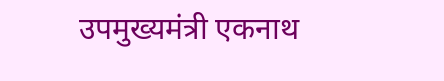उपमुख्यमंत्री एकनाथ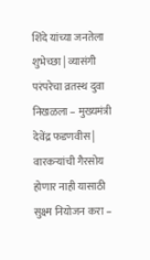शिंदे यांच्या जनतेला शुभेच्छा | व्यासंगी परंपरेचा व्रतस्थ दुवा निखळला – मुख्यमंत्री देवेंद्र फडणवीस | वारकऱ्यांची गैरसोय होणार नाही यासाठी सुक्ष्म नियोजन करा –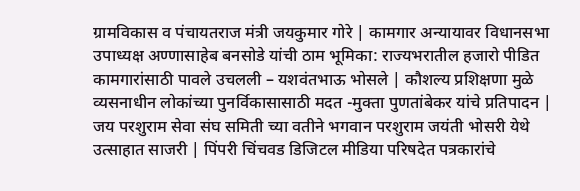ग्रामविकास व पंचायतराज मंत्री जयकुमार गोरे | कामगार अन्यायावर विधानसभा उपाध्यक्ष अण्णासाहेब बनसोडे यांची ठाम भूमिका: राज्यभरातील हजारो पीडित कामगारांसाठी पावले उचलली – यशवंतभाऊ भोसले | कौशल्य प्रशिक्षणा मुळे व्यसनाधीन लोकांच्या पुनर्विकासासाठी मदत -मुक्ता पुणतांबेकर यांचे प्रतिपादन | जय परशुराम सेवा संघ समिती च्या वतीने भगवान परशुराम जयंती भोसरी येथे उत्साहात साजरी | पिंपरी चिंचवड डिजिटल मीडिया परिषदेत पत्रकारांचे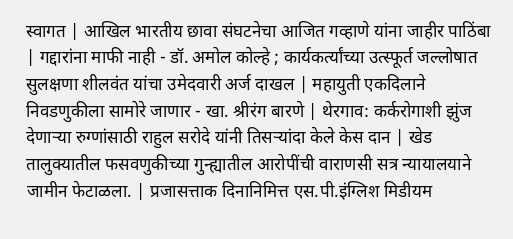स्वागत | आखिल भारतीय छावा संघटनेचा आजित गव्हाणे यांना जाहीर पाठिंबा | गद्दारांना माफी नाही - डॉ. अमोल कोल्हे ; कार्यकर्त्यांच्या उत्स्फूर्त जल्लोषात सुलक्षणा शीलवंत यांचा उमेदवारी अर्ज दाखल | महायुती एकदिलाने निवडणुकीला सामोरे जाणार - खा. श्रीरंग बारणे | थेरगाव: कर्करोगाशी झुंज देणाऱ्या रुग्णांसाठी राहुल सरोदे यांनी तिसऱ्यांदा केले केस दान | खेड तालुक्यातील फसवणुकीच्या गुन्ह्यातील आरोपींची वाराणसी सत्र न्यायालयाने जामीन फेटाळला. | प्रजासत्ताक दिनानिमित्त एस.पी.इंग्लिश मिडीयम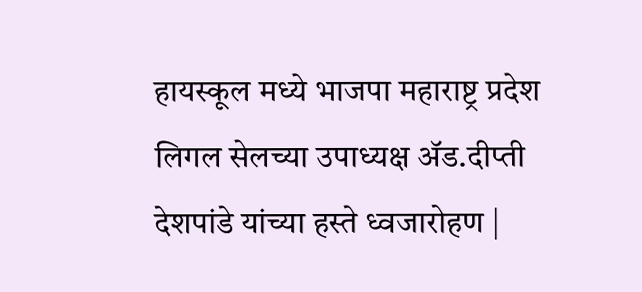हायस्कूल मध्ये भाजपा महाराष्ट्र प्रदेश लिगल सेलच्या उपाध्यक्ष ॲड.दीप्ती देशपांडे यांच्या हस्ते ध्वजारोहण |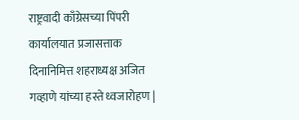राष्ट्रवादी काँग्रेसच्या पिंपरी कार्यालयात प्रजासत्ताक दिनानिमित्त शहराध्यक्ष अजित गव्हाणे यांच्या हस्ते ध्वजारोहण |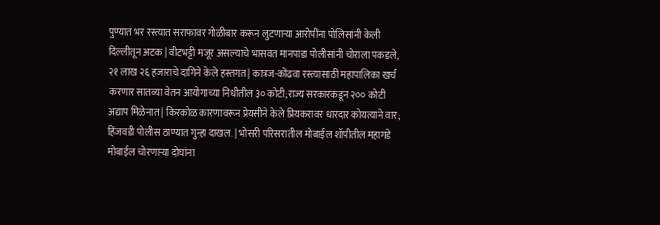पुण्यात भर रस्त्यात सराफावर गोळीबार करून लुटणाऱ्या आरोपींना पोलिसांनी केली दिल्लीतून अटक | वीटभट्टी मजूर असल्याचे भासवत मानपाडा पोलीसांनी चोराला पकडले, २१ लाख २६ हजाराचे दागिने केले हस्तगत | कात्रज-कोंढवा रस्त्यासाठी महापालिका खर्च करणार सातव्या वेतन आयोगाच्या निधीतील ३० कोटी;राज्य सरकारकडून २०० कोटी अद्याप मिळेनात | किरकोळ कारणावरून प्रेयसीने केले प्रियकरावर धारदार कोयत्याने वार; हिंजवडी पोलीस ठाण्यात गुन्हा दाखल. | भोसरी परिसरातील मोबाईल शॉपीतील महागडे मोबाईल चोरणाऱ्या दोघांना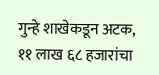गुन्हे शाखेकडून अटक, ११ लाख ६८ हजारांचा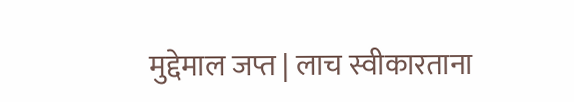मुद्देमाल जप्त | लाच स्वीकारताना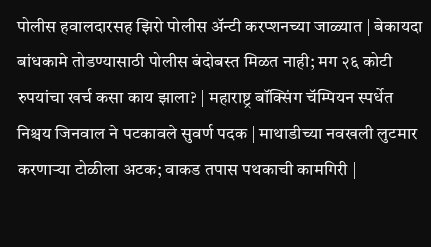पोलीस हवालदारसह झिरो पोलीस अ‍ॅन्टी करप्शनच्या जाळ्यात | बेकायदा बांधकामे तोडण्यासाठी पोलीस बंदोबस्त मिळत नाही; मग २६ कोटी रुपयांचा खर्च कसा काय झाला? | महाराष्ट्र बॉक्सिंग चॅम्पियन स्पर्धेत निश्चय जिनवाल ने पटकावले सुवर्ण पदक | माथाडीच्या नवखली लुटमार करणाऱ्या टोळीला अटक; वाकड तपास पथकाची कामगिरी |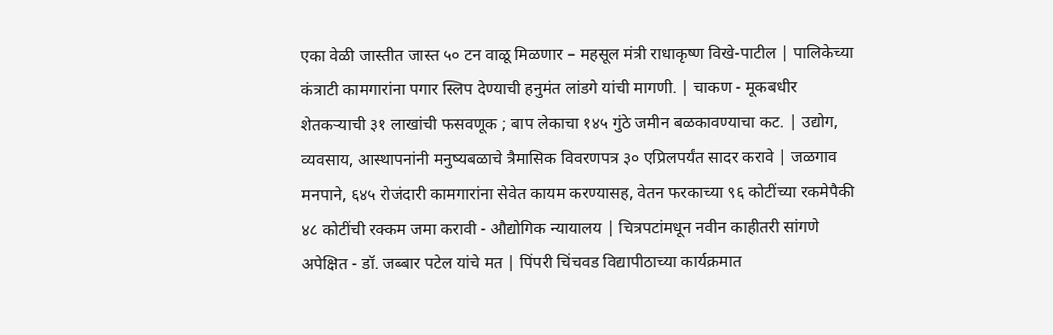एका वेळी जास्तीत जास्त ५० टन वाळू मिळणार – महसूल मंत्री राधाकृष्ण विखे-पाटील | पालिकेच्या कंत्राटी कामगारांना पगार स्लिप देण्याची हनुमंत लांडगे यांची मागणी. | चाकण - मूकबधीर शेतकऱ्याची ३१ लाखांची फसवणूक ; बाप लेकाचा १४५ गुंठे जमीन बळकावण्याचा कट. | उद्योग, व्यवसाय, आस्थापनांनी मनुष्यबळाचे त्रैमासिक विवरणपत्र ३० एप्रिलपर्यंत सादर करावे | जळगाव मनपाने, ६४५ रोजंदारी कामगारांना सेवेत कायम करण्यासह, वेतन फरकाच्या ९६ कोटींच्या रकमेपैकी ४८ कोटींची रक्कम जमा करावी - औद्योगिक न्यायालय | चित्रपटांमधून नवीन काहीतरी सांगणे अपेक्षित - डॉ. जब्बार पटेल यांचे मत | पिंपरी चिंचवड विद्यापीठाच्या कार्यक्रमात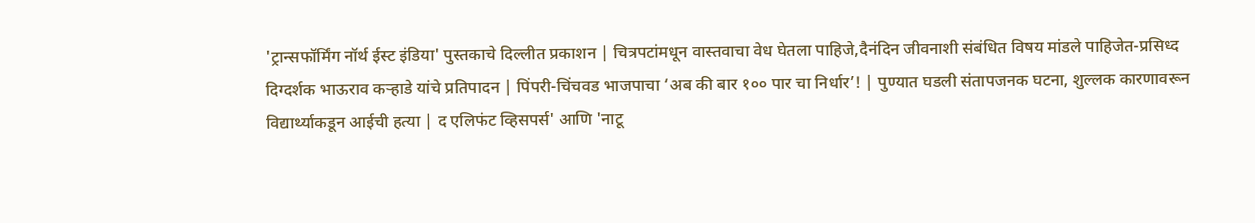'ट्रान्सफॉर्मिंग नॉर्थ ईस्ट इंडिया' पुस्तकाचे दिल्लीत प्रकाशन | चित्रपटांमधून वास्तवाचा वेध घेतला पाहिजे,दैनंदिन जीवनाशी संबंधित विषय मांडले पाहिजेत-प्रसिध्द दिग्दर्शक भाऊराव कऱ्हाडे यांचे प्रतिपादन | पिंपरी-चिंचवड भाजपाचा ‘अब की बार १०० पार चा निर्धार’! | पुण्यात घडली संतापजनक घटना, शुल्लक कारणावरून विद्यार्थ्याकडून आईची हत्या | द एलिफंट व्हिसपर्स' आणि 'नाटू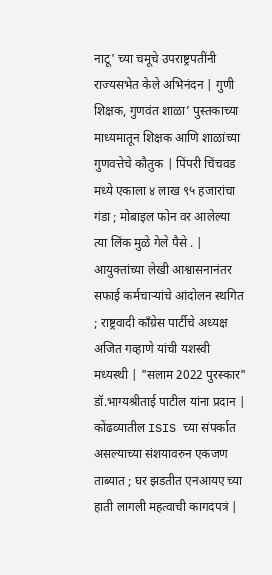नाटू' च्या चमूचे उपराष्ट्रपतींनी राज्यसभेत केले अभिनंदन | गुणी शिक्षक, गुणवंत शाळा’ पुस्तकाच्या माध्यमातून शिक्षक आणि शाळांच्या गुणवत्तेचे कौतुक | पिंपरी चिंचवड मध्ये एकाला ४ लाख ९५ हजारांचा गंडा ; मोबाइल फोन वर आलेल्या त्या लिंक मुळे गेले पैसे . | आयुक्तांच्या लेखी आश्वासनानंतर सफाई कर्मचाऱ्यांचे आंदोलन स्थगित ; राष्ट्रवादी काँग्रेस पार्टीचे अध्यक्ष अजित गव्हाणे यांची यशस्वी मध्यस्थी | "सलाम 2022 पुरस्कार" डॉ.भाग्यश्रीताई पाटील यांना प्रदान | कोंढव्यातील ISIS च्या संपर्कात असल्याच्या संशयावरुन एकजण ताब्यात ; घर झडतीत एनआयए च्या हाती लागली महत्वाची कागदपत्रं |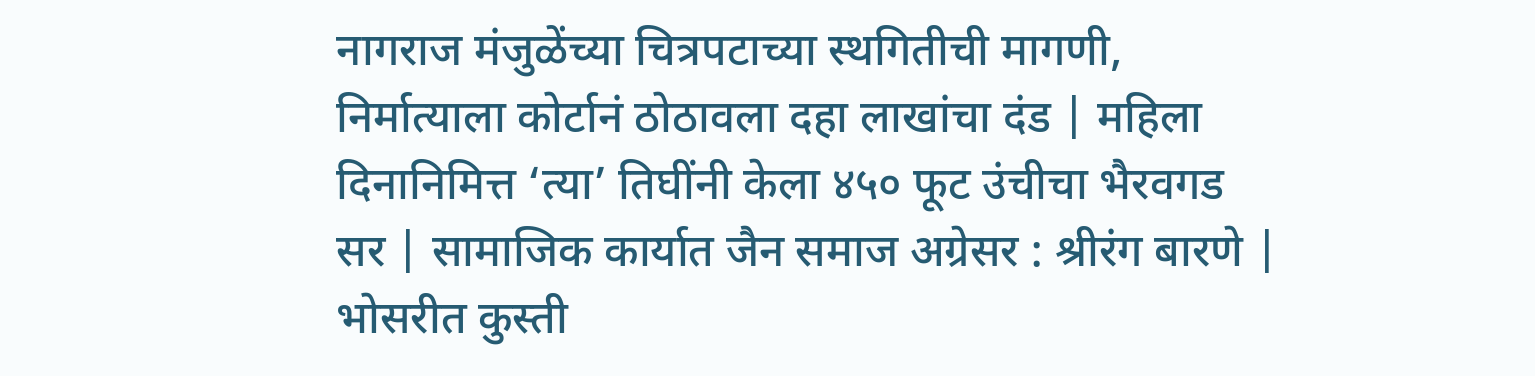नागराज मंजुळेंच्या चित्रपटाच्या स्थगितीची मागणी, निर्मात्याला कोर्टानं ठोठावला दहा लाखांचा दंड | महिला दिनानिमित्त ‘त्या’ तिघींनी केला ४५० फूट उंचीचा भैरवगड सर | सामाजिक कार्यात जैन समाज अग्रेसर : श्रीरंग बारणे | भोसरीत कुस्ती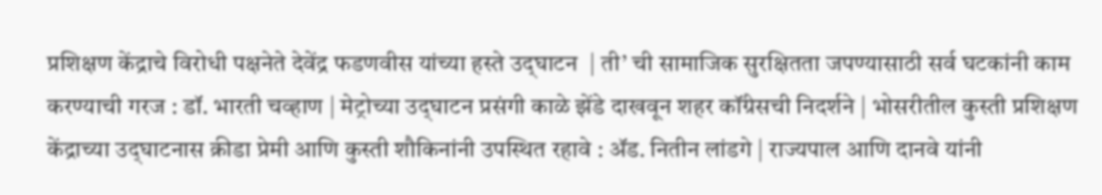प्रशिक्षण केंद्राचे विरोधी पक्षनेते देवेंद्र फडणवीस यांच्या हस्ते उद्‌घाटन  | ती’ ची सामाजिक सुरक्षितता जपण्यासाठी सर्व घटकांनी काम करण्याची गरज : डॉ. भारती चव्हाण | मेट्रोच्या उद्‌घाटन प्रसंगी काळे झेंडे दाखवून शहर कॉंग्रेसची निदर्शने | भोसरीतील कुस्ती प्रशिक्षण केंद्राच्या उद्‌घाटनास क्रीडा प्रेमी आणि कुस्ती शौकिनांनी उपस्थित रहावे : ॲड. नितीन लांडगे | राज्यपाल आणि दानवे यांनी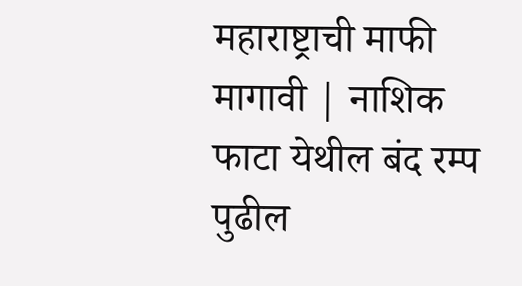महाराष्ट्राची माफी मागावी | नाशिक फाटा येथील बंद रम्प पुढील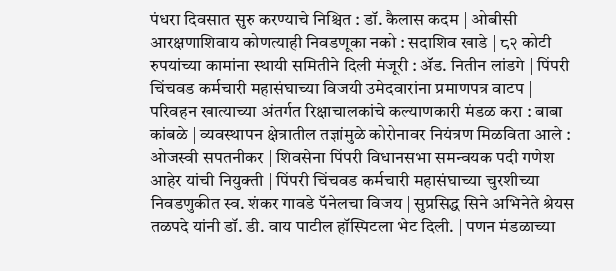पंधरा दिवसात सुरु करण्याचे निश्चित : डॉ. कैलास कदम | ओबीसी आरक्षणाशिवाय कोणत्याही निवडणूका नको : सदाशिव खाडे | ८२ कोटी रुपयांच्या कामांना स्थायी समितीने दिली मंजूरी : ॲड. नितीन लांडगे | पिंपरी चिंचवड कर्मचारी महासंघाच्या विजयी उमेदवारांना प्रमाणपत्र वाटप | परिवहन खात्याच्या अंतर्गत रिक्षाचालकांचे कल्याणकारी मंडळ करा : बाबा कांबळे | व्यवस्थापन क्षेत्रातील तज्ञांमुळे कोरोनावर नियंत्रण मिळविता आले : ओजस्वी सपतनीकर | शिवसेना पिंपरी विधानसभा समन्वयक पदी गणेश आहेर यांची नियुक्ती | पिंपरी चिंचवड कर्मचारी महासंघाच्या चुरशीच्या निवडणुकीत स्व. शंकर गावडे पॅनेलचा विजय | सुप्रसिद्ध सिने अभिनेते श्रेयस तळपदे यांनी डॉ. डी. वाय पाटील हॉस्पिटला भेट दिली. | पणन मंडळाच्या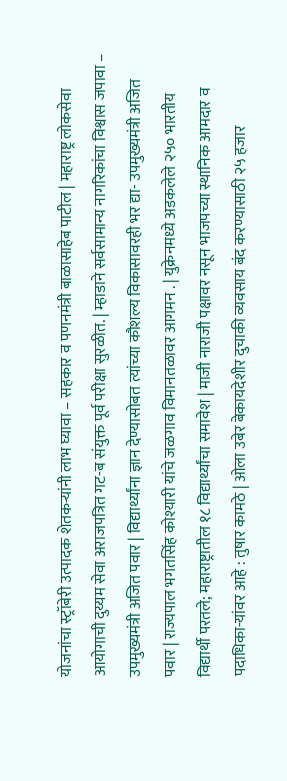योजनांचा स्ट्रॉबेरी उत्पादक शेतकऱ्यांनी लाभ घ्यावा – सहकार व पणनमंत्री बाळासाहेब पाटील | महाराष्ट्र लोकसेवा आयोगाची दुय्यम सेवा अराजपत्रित गट-ब संयुक्त पूर्व परीक्षा सुरळीत. | म्हाडाने सर्वसामान्य नागरिकांचा विश्वास जपावा – उपमुख्यमंत्री अजित पवार | विद्यार्थ्यांना ज्ञान देण्यासोबत त्यांच्या कौशल्य विकासावरही भर द्या- उपमुख्यमंत्री अजित पवार | राज्यपाल भगतसिंह कोश्यारी यांचे जळगाव विमानतळावर आगमन . | युक्रेनमध्ये अडकलेले २५० भारतीय विद्यार्थी परतले; महाराष्ट्रातील १८ विद्यार्थ्यांचा समावेश | माजी नाराजी पक्षावर नसून भाजपच्या स्थानिक आमदार व पदाधिका-यांवर आहे : तुषार कामठे | ओला उबेर बेकायदेशीर दुचाकी व्यवसाय बंद करण्यासाठी २५ हजार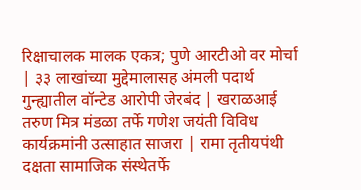रिक्षाचालक मालक एकत्र; पुणे आरटीओ वर मोर्चा | ३३ लाखांच्या मुद्देमालासह अंमली पदार्थ गुन्ह्यातील वॉन्टेड आरोपी जेरबंद | खराळआई तरुण मित्र मंडळा तर्फे गणेश जयंती विविध कार्यक्रमांनी उत्साहात साजरा | रामा तृतीयपंथी दक्षता सामाजिक संस्थेतर्फे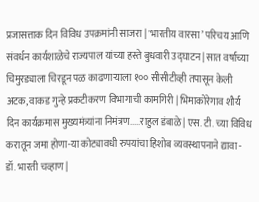प्रजासत्ताक दिन विविध उपक्रमांनी साजरा | 'भारतीय वारसा’ परिचय आणि संवर्धन कार्यशाळेचे राज्यपाल यांच्या हस्ते बुधवारी उद्‌घाटन | सात वर्षाच्या चिमुरड्याला चिरडून पळ काढणाऱ्याला १०० सीसीटीव्ही तपासून केली अटक, वाकड गुन्हे प्रकटीकरण विभागाची कामगिरी | भिमाकोरेगाव शौर्य दिन कार्यक्रमास मुख्यमंत्र्यांना निमंत्रण.....राहुल डंबाळे | एस. टी. च्या विविध करातून जमा होणा-या कोट्यावधी रुपयांचा हिशोब व्यवस्थापनाने द्यावा - डॉ. भारती चव्हाण |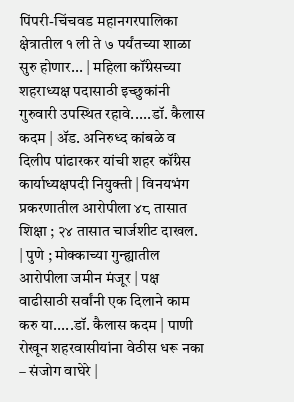पिंपरी-चिंचवड महानगरपालिका क्षेत्रातील १ ली ते ७ पर्यंतच्या शाळा सुरु होणार... | महिला कॉंग्रेसच्या शहराध्यक्ष पदासाठी इच्छुकांनी गुरुवारी उपस्थित रहावे.....डॉ. कैलास कदम | ॲड. अनिरुध्द कांबळे व दिलीप पांढारकर यांची शहर कॉंग्रेस कार्याध्यक्षपदी नियुक्ती | विनयभंग प्रकरणातील आरोपीला ४८ तासात शिक्षा ; २४ तासात चार्जशीट दाखल. | पुणे ; मोक्काच्या गुन्ह्यातील आरोपीला जमीन मंजूर | पक्ष वाढीसाठी सर्वांनी एक दिलाने काम करु या.....डॉ. कैलास कदम | पाणी रोखून शहरवासीयांना वेठीस धरू नका – संजोग वाघेरे |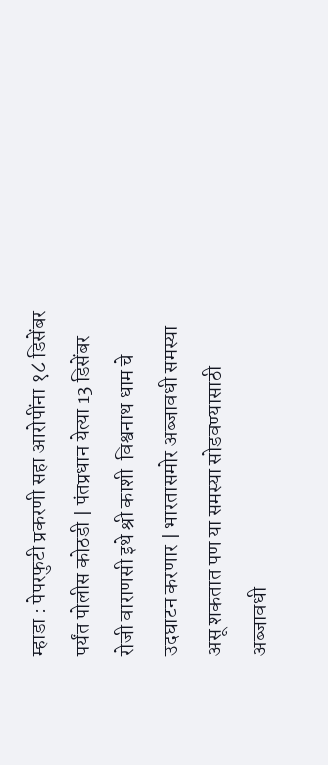म्हाडा : पेपरफुटी प्रकरणी सहा आरोपींना १८ डिसेंबर पर्यंत पोलीस कोठडी | पंतप्रधान येत्या 13 डिसेंबर रोजी वाराणसी इथे श्री काशी  विश्वनाथ धाम चे उदघाटन करणार | भारतासमोर अब्जावधी समस्या असू शकतात पण या समस्या सोडवण्यासाठी अब्जावधी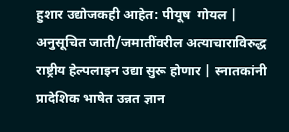हुशार उद्योजकही आहेत: पीयूष  गोयल | अनुसूचित जाती/जमातींवरील अत्याचाराविरुद्ध राष्ट्रीय हेल्पलाइन उद्या सुरू होणार | स्नातकांनी प्रादेशिक भाषेत उन्नत ज्ञान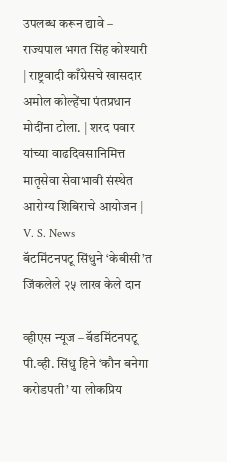उपलब्ध करून द्यावे – राज्यपाल भगत सिंह कोश्यारी | राष्ट्रवादी काँग्रेसचे खासदार अमोल कोल्हेंचा पंतप्रधान मोदींना टोला. | शरद पवार यांच्या वाढदिवसानिमित्त मातृसेवा सेवाभावी संस्थेत आरोग्य शिबिराचे आयोजन |
V. S. News
बॅटमिंटनपटू सिंधुने ‘केबीसी’त जिंकलेले २५ लाख केले दान

व्हीएस न्यूज – बॅडमिंटनपटू पी.व्ही. सिंधु हिने ‘कौन बनेगा करोडपती’ या लोकप्रिय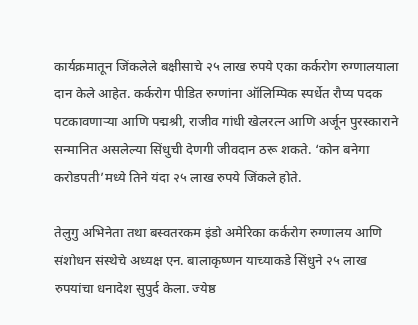कार्यक्रमातून जिंकलेले बक्षीसाचे २५ लाख रुपये एका कर्करोग रुग्णालयाला दान केले आहेत. कर्करोग पीडित रुग्णांना ऑलिम्पिक स्पर्धेत रौप्य पदक पटकावणाऱ्या आणि पद्मश्री, राजीव गांधी खेलरत्न आणि अर्जून पुरस्काराने सन्मानित असलेल्या सिंधुची देणगी जीवदान ठरू शकते. ‘कोन बनेगा करोडपती’मध्ये तिने यंदा २५ लाख रुपये जिंकले होते.

तेलुगु अभिनेता तथा बस्वतरकम इंडो अमेरिका कर्करोग रुग्णालय आणि संशोधन संस्थेचे अध्यक्ष एन. बालाकृष्णन याच्याकडे सिंधुने २५ लाख रुपयांचा धनादेश सुपुर्द केला. ज्येष्ठ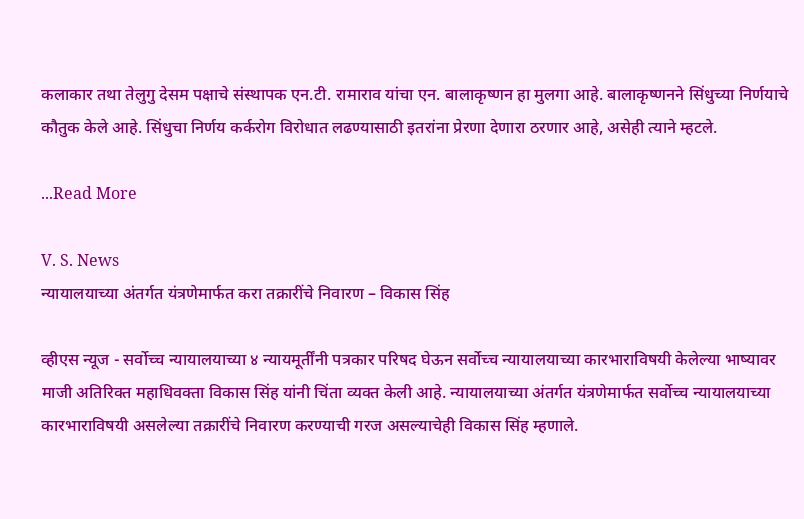कलाकार तथा तेलुगु देसम पक्षाचे संस्थापक एन.टी. रामाराव यांचा एन. बालाकृष्णन हा मुलगा आहे. बालाकृष्णनने सिंधुच्या निर्णयाचे कौतुक केले आहे. सिंधुचा निर्णय कर्करोग विरोधात लढण्यासाठी इतरांना प्रेरणा देणारा ठरणार आहे, असेही त्याने म्हटले.

...Read More

V. S. News
न्यायालयाच्या अंतर्गत यंत्रणेमार्फत करा तक्रारींचे निवारण – विकास सिंह

व्हीएस न्यूज - सर्वोच्च न्यायालयाच्या ४ न्यायमूर्तींनी पत्रकार परिषद घेऊन सर्वोच्च न्यायालयाच्या कारभाराविषयी केलेल्या भाष्यावर माजी अतिरिक्त महाधिवक्ता विकास सिंह यांनी चिंता व्यक्त केली आहे. न्यायालयाच्या अंतर्गत यंत्रणेमार्फत सर्वोच्च न्यायालयाच्या कारभाराविषयी असलेल्या तक्रारींचे निवारण करण्याची गरज असल्याचेही विकास सिंह म्हणाले.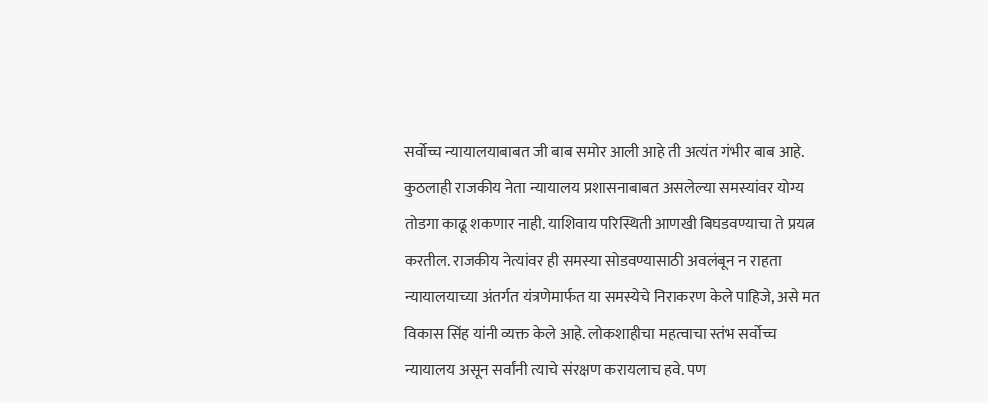सर्वोच्च न्यायालयाबाबत जी बाब समोर आली आहे ती अत्यंत गंभीर बाब आहे. कुठलाही राजकीय नेता न्यायालय प्रशासनाबाबत असलेल्या समस्यांवर योग्य तोडगा काढू शकणार नाही. याशिवाय परिस्थिती आणखी बिघडवण्याचा ते प्रयत्न करतील. राजकीय नेत्यांवर ही समस्या सोडवण्यासाठी अवलंबून न राहता न्यायालयाच्या अंतर्गत यंत्रणेमार्फत या समस्येचे निराकरण केले पाहिजे, असे मत विकास सिंह यांनी व्यक्त केले आहे. लोकशाहीचा महत्वाचा स्तंभ सर्वोच्च न्यायालय असून सर्वांनी त्याचे संरक्षण करायलाच हवे. पण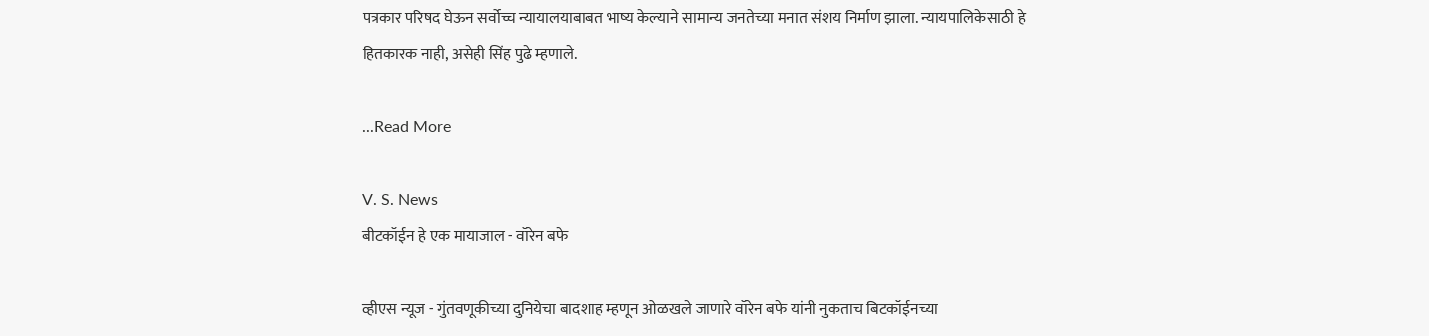पत्रकार परिषद घेऊन सर्वोच्च न्यायालयाबाबत भाष्य केल्याने सामान्य जनतेच्या मनात संशय निर्माण झाला. न्यायपालिकेसाठी हे हितकारक नाही, असेही सिंह पुढे म्हणाले.

...Read More

V. S. News
बीटकॉईन हे एक मायाजाल - वॉरेन बफे

व्हीएस न्यूज - गुंतवणूकीच्या दुनियेचा बादशाह म्हणून ओळखले जाणारे वॉरेन बफे यांनी नुकताच बिटकॉईनच्या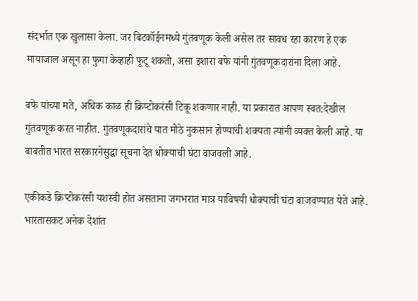संदर्भात एक खुलासा केला. जर बिटकॉईनमध्ये गुंतवणूक केली असेल तर सावध रहा कारण हे एक मायाजाल असून हा फुगा केव्हाही फूटू शकतो, असा इशारा बफे यांनी गुंतवणूकदारांना दिला आहे.

बफे यांच्या मते, अधिक काळ ही क्रिप्टोकरंसी टिकू शकणार नाही. या प्रकारात आपण स्वत:देखील गुंतवणूक करत नाहीत. गुंतवणूकदारांचे यात मोठे नुकसान होण्याची शक्यता त्यांनी व्यक्त केली आहे. या बाबतीत भारत सरकारनेसुद्धा सूचना देत धोक्याची घंटा वाजवली आहे.

एकीकडे क्रिप्टोकरंसी यशस्वी होत असताना जगभरात मात्र याविषयी धोक्याची घंटा वाजवण्यात येते आहे. भारतासकट अनेक देशांत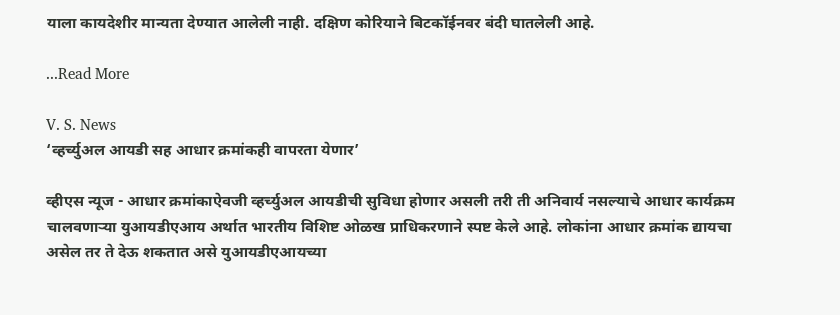याला कायदेशीर मान्यता देण्यात आलेली नाही. दक्षिण कोरियाने बिटकॉईनवर बंदी घातलेली आहे.

...Read More

V. S. News
‘व्हर्च्युअल आयडी सह आधार क्रमांकही वापरता येणार’

व्हीएस न्यूज - आधार क्रमांकाऐवजी व्हर्च्युअल आयडीची सुविधा होणार असली तरी ती अनिवार्य नसल्याचे आधार कार्यक्रम चालवणाऱ्या युआयडीएआय अर्थात भारतीय विशिष्ट ओळख प्राधिकरणाने स्पष्ट केले आहे. लोकांना आधार क्रमांक द्यायचा असेल तर ते देऊ शकतात असे युआयडीएआयच्या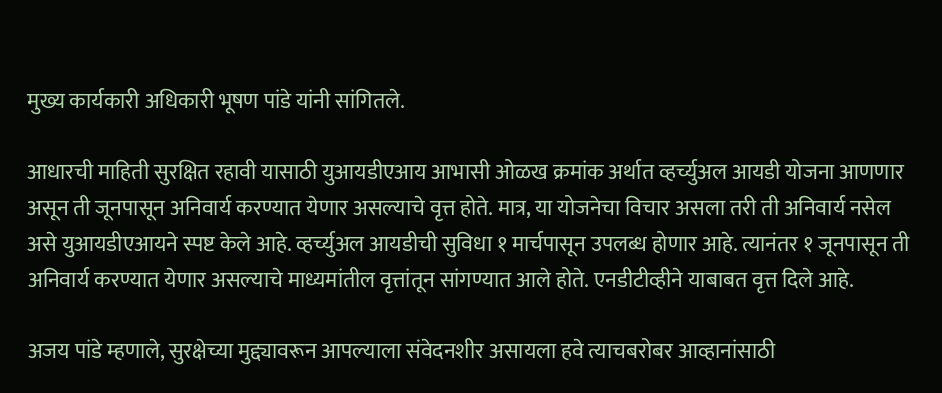मुख्य कार्यकारी अधिकारी भूषण पांडे यांनी सांगितले.

आधारची माहिती सुरक्षित रहावी यासाठी युआयडीएआय आभासी ओळख क्रमांक अर्थात व्हर्च्युअल आयडी योजना आणणार असून ती जूनपासून अनिवार्य करण्यात येणार असल्याचे वृत्त होते. मात्र, या योजनेचा विचार असला तरी ती अनिवार्य नसेल असे युआयडीएआयने स्पष्ट केले आहे. व्हर्च्युअल आयडीची सुविधा १ मार्चपासून उपलब्ध होणार आहे. त्यानंतर १ जूनपासून ती अनिवार्य करण्यात येणार असल्याचे माध्यमांतील वृत्तांतून सांगण्यात आले होते. एनडीटीव्हीने याबाबत वृत्त दिले आहे.

अजय पांडे म्हणाले, सुरक्षेच्या मुद्द्यावरून आपल्याला संवेदनशीर असायला हवे त्याचबरोबर आव्हानांसाठी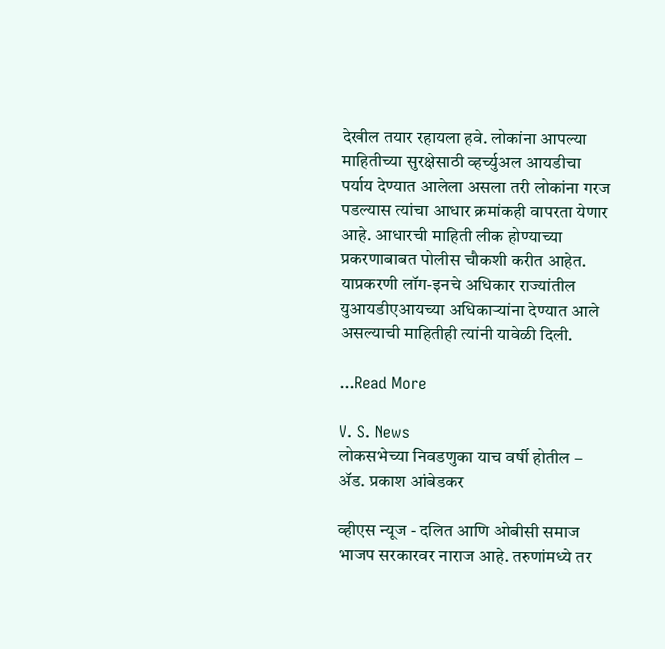देखील तयार रहायला हवे. लोकांना आपल्या माहितीच्या सुरक्षेसाठी व्हर्च्युअल आयडीचा पर्याय देण्यात आलेला असला तरी लोकांना गरज पडल्यास त्यांचा आधार क्रमांकही वापरता येणार आहे. आधारची माहिती लीक होण्याच्या प्रकरणाबाबत पोलीस चौकशी करीत आहेत. याप्रकरणी लॉग-इनचे अधिकार राज्यांतील युआयडीएआयच्या अधिकाऱ्यांना देण्यात आले असल्याची माहितीही त्यांनी यावेळी दिली.

...Read More

V. S. News
लोकसभेच्या निवडणुका याच वर्षी होतील – ॲड. प्रकाश आंबेडकर

व्हीएस न्यूज - दलित आणि ओबीसी समाज भाजप सरकारवर नाराज आहे. तरुणांमध्ये तर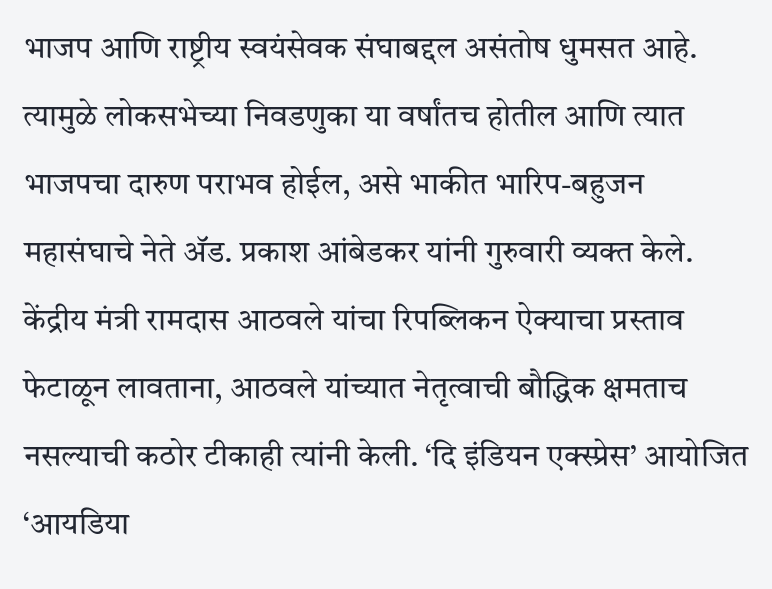भाजप आणि राष्ट्रीय स्वयंसेवक संघाबद्दल असंतोष धुमसत आहे. त्यामुळे लोकसभेच्या निवडणुका या वर्षांतच होतील आणि त्यात भाजपचा दारुण पराभव होईल, असे भाकीत भारिप-बहुजन महासंघाचे नेते अ‍ॅड. प्रकाश आंबेडकर यांनी गुरुवारी व्यक्त केले. केंद्रीय मंत्री रामदास आठवले यांचा रिपब्लिकन ऐक्याचा प्रस्ताव फेटाळून लावताना, आठवले यांच्यात नेतृत्वाची बौद्धिक क्षमताच नसल्याची कठोर टीकाही त्यांनी केली. ‘दि इंडियन एक्स्प्रेस’ आयोजित ‘आयडिया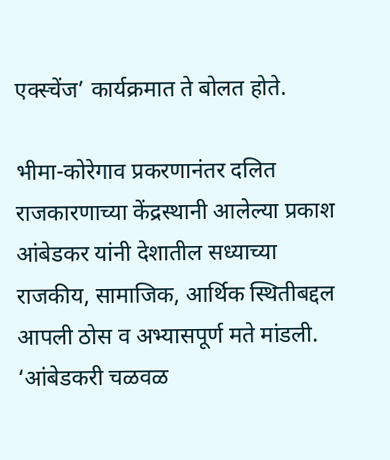एक्स्चेंज’ कार्यक्रमात ते बोलत होते.

भीमा-कोरेगाव प्रकरणानंतर दलित राजकारणाच्या केंद्रस्थानी आलेल्या प्रकाश आंबेडकर यांनी देशातील सध्याच्या राजकीय, सामाजिक, आर्थिक स्थितीबद्दल आपली ठोस व अभ्यासपूर्ण मते मांडली. ‘आंबेडकरी चळवळ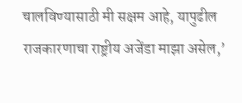चालविण्यासाठी मी सक्षम आहे, यापुढील राजकारणाचा राष्ट्रीय अजेंडा माझा असेल,’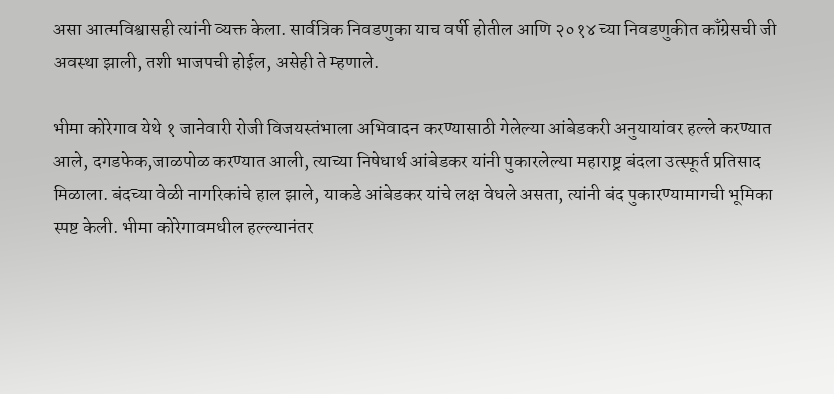असा आत्मविश्वासही त्यांनी व्यक्त केला. सार्वत्रिक निवडणुका याच वर्षी होतील आणि २०१४ च्या निवडणुकीत काँग्रेसची जी अवस्था झाली, तशी भाजपची होईल, असेही ते म्हणाले.

भीमा कोरेगाव येथे १ जानेवारी रोजी विजयस्तंभाला अभिवादन करण्यासाठी गेलेल्या आंबेडकरी अनुयायांवर हल्ले करण्यात आले, दगडफेक,जाळपोळ करण्यात आली, त्याच्या निषेधार्थ आंबेडकर यांनी पुकारलेल्या महाराष्ट्र बंदला उत्स्फूर्त प्रतिसाद मिळाला. बंदच्या वेळी नागरिकांचे हाल झाले, याकडे आंबेडकर यांचे लक्ष वेधले असता, त्यांनी बंद पुकारण्यामागची भूमिका स्पष्ट केली. भीमा कोरेगावमधील हल्ल्यानंतर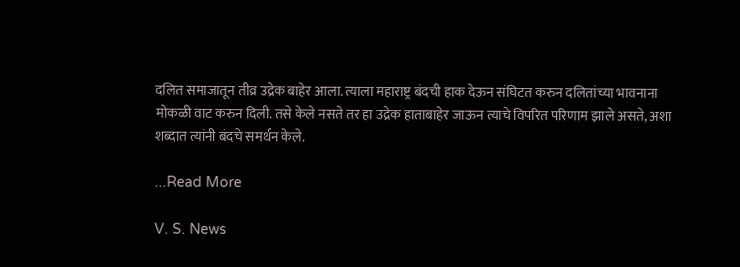दलित समाजातून तीव्र उद्रेक बाहेर आला. त्याला महाराष्ट्र बंदची हाक देऊन संघिटत करुन दलितांच्या भावनाना मोकळी वाट करुन दिली. तसे केले नसते तर हा उद्रेक हाताबाहेर जाऊन त्याचे विपरित परिणाम झाले असते, अशा शब्दात त्यांनी बंदचे समर्थन केले.

...Read More

V. S. News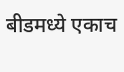बीडमध्ये एकाच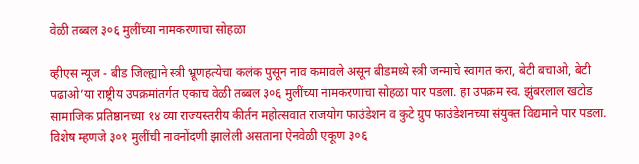वेळी तब्बल ३०६ मुलींच्या नामकरणाचा सोहळा

व्हीएस न्यूज - बीड जिल्ह्याने स्त्री भ्रूणहत्येचा कलंक पुसून नाव कमावले असून बीडमध्ये स्त्री जन्माचे स्वागत करा, बेटी बचाओ, बेटी पढाओ’या राष्ट्रीय उपक्रमांतर्गत एकाच वेळी तब्बल ३०६ मुलींच्या नामकरणाचा सोहळा पार पडला. हा उपक्रम स्व. झुंबरलाल खटोड सामाजिक प्रतिष्ठानच्या १४ व्या राज्यस्तरीय कीर्तन महोत्सवात राजयोग फाउंडेशन व कुटे ग्रुप फाउंडेशनच्या संयुक्त विद्यमाने पार पडला. विशेष म्हणजे ३०१ मुलींची नावनोंदणी झालेली असताना ऐनवेळी एकूण ३०६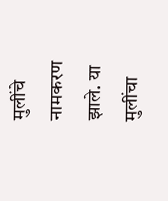मुलींचे नामकरण झाले. या मुलींचा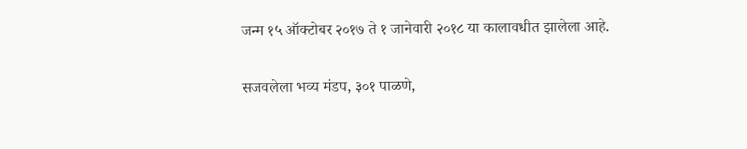जन्म १५ ऑक्टोबर २०१७ ते १ जानेवारी २०१८ या कालावधीत झालेला आहे.

सजवलेला भव्य मंडप, ३०१ पाळणे,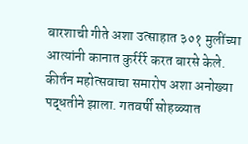बारशाची गीते अशा उत्साहात ३०१ मुलींच्या आत्यांनी कानात कुर्रर्रर्र करत बारसे केले. कीर्तन महोत्सवाचा समारोप अशा अनोख्या पद्धतीने झाला. गतवर्षी सोहळ्यात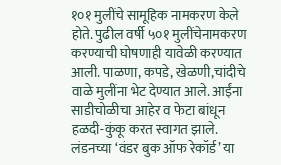१०१ मुलींचे सामूहिक नामकरण केले होते. पुढील वर्षी ५०१ मुलींचेनामकरण करण्याची घोषणाही यावेळी करण्यात आली. पाळणा, कपडे, खेळणी,चांदीचे वाळे मुलींना भेट देण्यात आले. आईंना साडीचोळीचा आहेर व फेटा बांधून हळदी-कुंकू करत स्वागत झाले. लंडनच्या ‘वंडर बुक ऑफ रेकॉर्ड’ या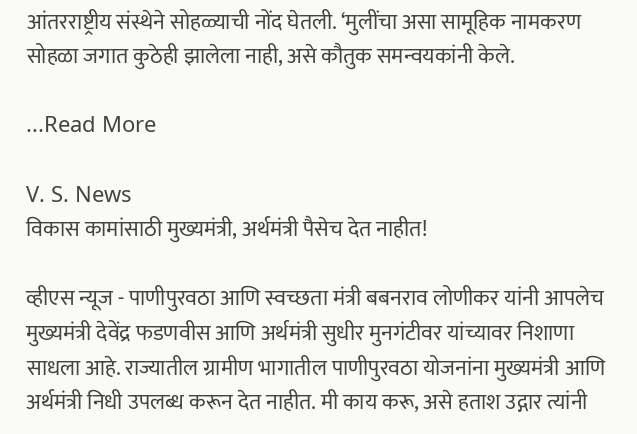आंतरराष्ट्रीय संस्थेने सोहळ्याची नोंद घेतली. ‘मुलींचा असा सामूहिक नामकरण सोहळा जगात कुठेही झालेला नाही, असे कौतुक समन्वयकांनी केले.

...Read More

V. S. News
विकास कामांसाठी मुख्यमंत्री, अर्थमंत्री पैसेच देत नाहीत!

व्हीएस न्यूज - पाणीपुरवठा आणि स्वच्छता मंत्री बबनराव लोणीकर यांनी आपलेच मुख्यमंत्री देवेंद्र फडणवीस आणि अर्थमंत्री सुधीर मुनगंटीवर यांच्यावर निशाणा साधला आहे. राज्यातील ग्रामीण भागातील पाणीपुरवठा योजनांना मुख्यमंत्री आणि अर्थमंत्री निधी उपलब्ध करून देत नाहीत. मी काय करू, असे हताश उद्गार त्यांनी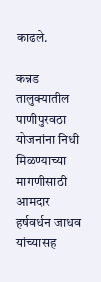काढले.

कन्नड तालुक्यातील पाणीपुरवठा योजनांना निधी मिळण्याच्या मागणीसाठी आमदार हर्षवर्धन जाधव यांच्यासह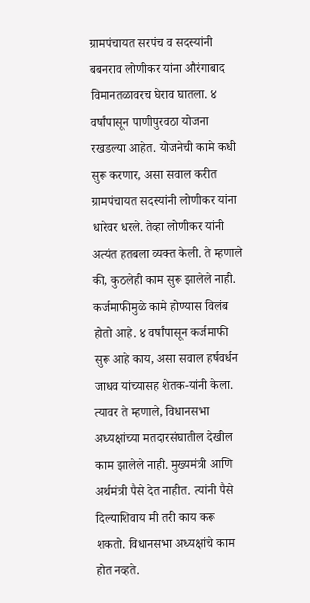ग्रामपंचायत सरपंच व सदस्यांनी बबनराव लोणीकर यांना औरंगाबाद विमानतळावरच घेराव घातला. ४ वर्षांपासून पाणीपुरवठा योजना रखडल्या आहेत. योजनेची कामे कधी सुरू करणार, असा सवाल करीत ग्रामपंचायत सदस्यांनी लोणीकर यांना धारेवर धरले. तेव्हा लोणीकर यांनी अत्यंत हतबला व्यक्त केली. ते म्हणाले की, कुठलेही काम सुरू झालेले नाही. कर्जमाफीमुळे कामे होण्यास विलंब होतो आहे. ४ वर्षांपासून कर्जमाफी सुरू आहे काय, असा सवाल हर्षवर्धन जाधव यांच्यासह शेतक-यांनी केला. त्यावर ते म्हणाले, विधानसभा अध्यक्षांच्या मतदारसंघातील देखील काम झालेले नाही. मुख्यमंत्री आणि अर्थमंत्री पैसे देत नाहीत. त्यांनी पैसे दिल्याशिवाय मी तरी काय करू शकतो. विधानसभा अध्यक्षांचे काम होत नव्हते.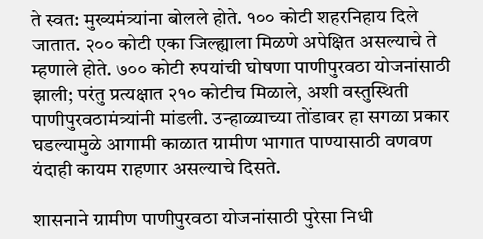ते स्वत: मुख्यमंत्र्यांना बोलले होते. १०० कोटी शहरनिहाय दिले जातात. २०० कोटी एका जिल्ह्याला मिळणे अपेक्षित असल्याचे ते म्हणाले होते. ७०० कोटी रुपयांची घोषणा पाणीपुरवठा योजनांसाठी झाली; परंतु प्रत्यक्षात २१० कोटीच मिळाले, अशी वस्तुस्थिती पाणीपुरवठामंत्र्यांनी मांडली. उन्हाळ्याच्या तोंडावर हा सगळा प्रकार घडल्यामुळे आगामी काळात ग्रामीण भागात पाण्यासाठी वणवण यंदाही कायम राहणार असल्याचे दिसते.

शासनाने ग्रामीण पाणीपुरवठा योजनांसाठी पुरेसा निधी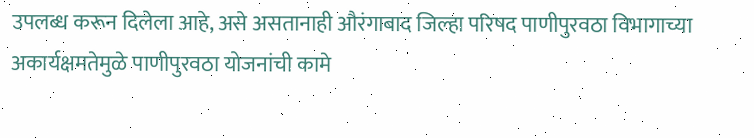उपलब्ध करून दिलेला आहे, असे असतानाही औरंगाबाद जिल्हा परिषद पाणीपुरवठा विभागाच्या अकार्यक्षमतेमुळे पाणीपुरवठा योजनांची कामे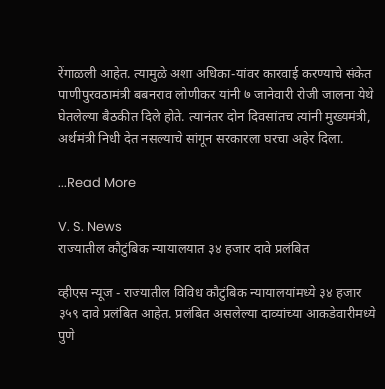रेंगाळली आहेत. त्यामुळे अशा अधिका-यांवर कारवाई करण्याचे संकेत पाणीपुरवठामंत्री बबनराव लोणीकर यांनी ७ जानेवारी रोजी जालना येथे घेतलेल्या बैठकीत दिले होते. त्यानंतर दोन दिवसांतच त्यांनी मुख्यमंत्री, अर्थमंत्री निधी देत नसल्याचे सांगून सरकारला घरचा अहेर दिला.

...Read More

V. S. News
राज्यातील कौटुंबिक न्यायालयात ३४ हजार दावे प्रलंबित

व्हीएस न्यूज - राज्यातील विविध कौटुंबिक न्यायालयांमध्ये ३४ हजार ३५९ दावे प्रलंबित आहेत. प्रलंबित असलेल्या दाव्यांच्या आकडेवारीमध्ये पुणे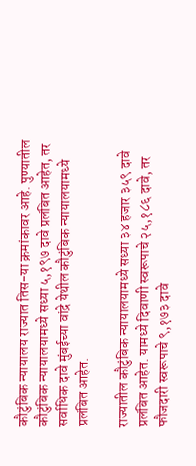कौटुंबिक न्यायालय राज्यात तिस-या क्रमांकावर आहे. पुण्यातील कौटुंबिक न्यायालयामध्ये सध्या ५,१९७ दावे प्रलंबित आहेत, तर सर्वाधिक दावे मुंबईच्या वांद्रे येथील कौटुंबिक न्यायालयामध्ये प्रलंबित आहेत.

राज्यातील कौटुंबिक न्यायालयामध्ये सध्या ३४ हजार ३५९ दावे प्रलंबित आहेत. यामध्ये दिवाणी स्वरूपाचे २५,१८६ दावे, तर फौजदारी स्वरूपाचे ९,१७३ दावे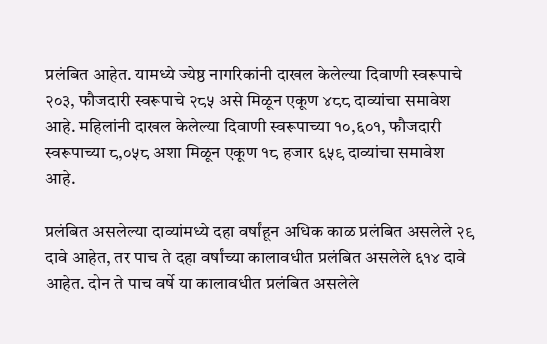प्रलंबित आहेत. यामध्ये ज्येष्ठ नागरिकांनी दाखल केलेल्या दिवाणी स्वरूपाचे २०३, फौजदारी स्वरूपाचे २८५ असे मिळून एकूण ४८८ दाव्यांचा समावेश आहे. महिलांनी दाखल केलेल्या दिवाणी स्वरूपाच्या १०,६०१, फौजदारी स्वरूपाच्या ८,०५८ अशा मिळून एकूण १८ हजार ६५९ दाव्यांचा समावेश आहे.

प्रलंबित असलेल्या दाव्यांमध्ये दहा वर्षांहून अधिक काळ प्रलंबित असलेले २९ दावे आहेत, तर पाच ते दहा वर्षांच्या कालावधीत प्रलंबित असलेले ६१४ दावे आहेत. दोन ते पाच वर्षे या कालावधीत प्रलंबित असलेले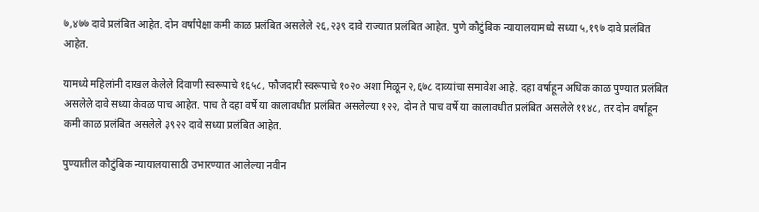७,४७७ दावे प्रलंबित आहेत. दोन वर्षांपेक्षा कमी काळ प्रलंबित असलेले २६,२३९ दावे राज्यात प्रलंबित आहेत. पुणे कौटुंबिक न्यायालयामध्ये सध्या ५,१९७ दावे प्रलंबित आहेत.

यामध्ये महिलांनी दाखल केलेले दिवाणी स्वरूपाचे १६५८, फौजदारी स्वरूपाचे १०२० अशा मिळून २,६७८ दाव्यांचा समावेश आहे. दहा वर्षाहून अधिक काळ पुण्यात प्रलंबित असलेले दावे सध्या केवळ पाच आहेत. पाच ते दहा वर्षे या कालावधीत प्रलंबित असलेल्या १२२, दोन ते पाच वर्षे या कालावधीत प्रलंबित असलेले ११४८, तर दोन वर्षांहून कमी काळ प्रलंबित असलेले ३९२२ दावे सध्या प्रलंबित आहेत.

पुण्यातील कौटुंबिक न्यायालयासाठी उभारण्यात आलेल्या नवीन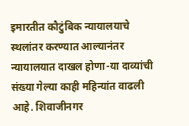इमारतीत कौटुंबिक न्यायालयाचे स्थलांतर करण्यात आल्यानंतर न्यायालयात दाखल होणा-या दाव्यांची संख्या गेल्या काही महिन्यांत वाढली आहे. शिवाजीनगर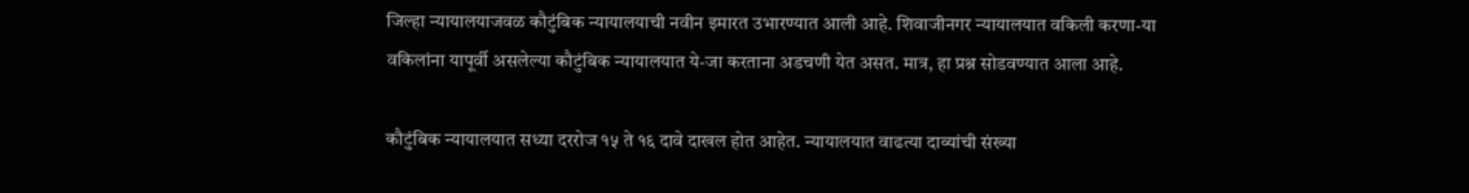जिल्हा न्यायालयाजवळ कौटुंबिक न्यायालयाची नवीन इमारत उभारण्यात आली आहे. शिवाजीनगर न्यायालयात वकिली करणा-या वकिलांना यापूर्वी असलेल्या कौटुंबिक न्यायालयात ये-जा करताना अडचणी येत असत. मात्र, हा प्रश्न सोडवण्यात आला आहे.

कौटुंबिक न्यायालयात सध्या दररोज १५ ते १६ दावे दाखल होत आहेत. न्यायालयात वाढत्या दाव्यांची संख्या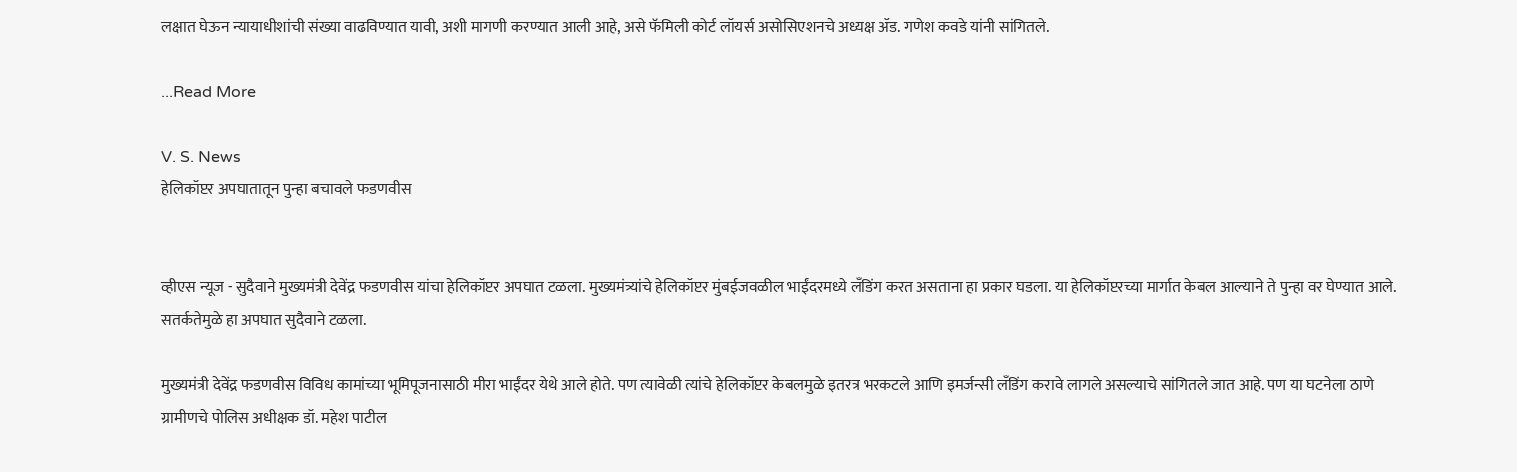लक्षात घेऊन न्यायाधीशांची संख्या वाढविण्यात यावी, अशी मागणी करण्यात आली आहे, असे फॅमिली कोर्ट लॉयर्स असोसिएशनचे अध्यक्ष ॲड. गणेश कवडे यांनी सांगितले.

...Read More

V. S. News
हेलिकॉप्टर अपघातातून पुन्हा बचावले फडणवीस


व्हीएस न्यूज - सुदैवाने मुख्यमंत्री देवेंद्र फडणवीस यांचा हेलिकॉप्टर अपघात टळला. मुख्यमंत्र्यांचे हेलिकॉप्टर मुंबईजवळील भाईंदरमध्ये लँडिंग करत असताना हा प्रकार घडला. या हेलिकॉप्टरच्या मार्गात केबल आल्याने ते पुन्हा वर घेण्यात आले. सतर्कतेमुळे हा अपघात सुदैवाने टळला.

मुख्यमंत्री देवेंद्र फडणवीस विविध कामांच्या भूमिपूजनासाठी मीरा भाईंदर येथे आले होते. पण त्यावेळी त्यांचे हेलिकॉप्टर केबलमुळे इतरत्र भरकटले आणि इमर्जन्सी लँडिंग करावे लागले असल्याचे सांगितले जात आहे. पण या घटनेला ठाणे ग्रामीणचे पोलिस अधीक्षक डॉ. महेश पाटील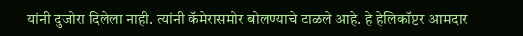यांनी दुजोरा दिलेला नाही. त्यांनी कॅमेरासमोर बोलण्याचे टाळले आहे. हे हेलिकॉप्टर आमदार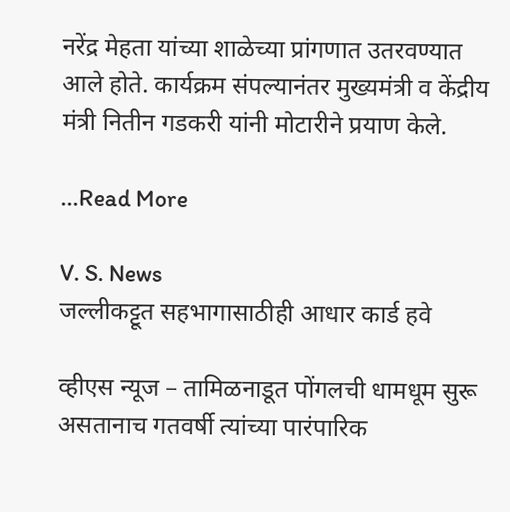नरेंद्र मेहता यांच्या शाळेच्या प्रांगणात उतरवण्यात आले होते. कार्यक्रम संपल्यानंतर मुख्यमंत्री व केंद्रीय मंत्री नितीन गडकरी यांनी मोटारीने प्रयाण केले.

...Read More

V. S. News
जल्लीकट्टूत सहभागासाठीही आधार कार्ड हवे

व्हीएस न्यूज – तामिळनाडूत पोंगलची धामधूम सुरू असतानाच गतवर्षी त्यांच्या पारंपारिक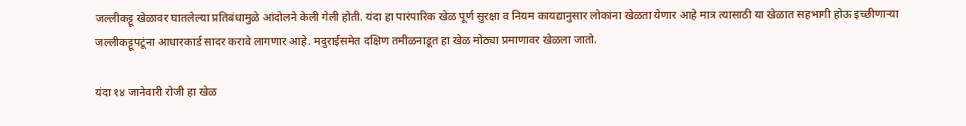जल्लीकट्टू खेळावर घातलेल्या प्रतिबंधामुळे आंदोलने केली गेली होती. यंदा हा पारंपारिक खेळ पूर्ण सुरक्षा व नियम कायद्यानुसार लोकांना खेळता येणार आहे मात्र त्यासाठी या खेळात सहभागी होऊ इच्छीणार्‍या जल्लीकट्टूपटूंना आधारकार्ड सादर करावे लागणार आहे. मदुराईसमेत दक्षिण तमीळनाडूत हा खेळ मोठ्या प्रमाणावर खेळला जातो.

यंदा १४ जानेवारी रोजी हा खेळ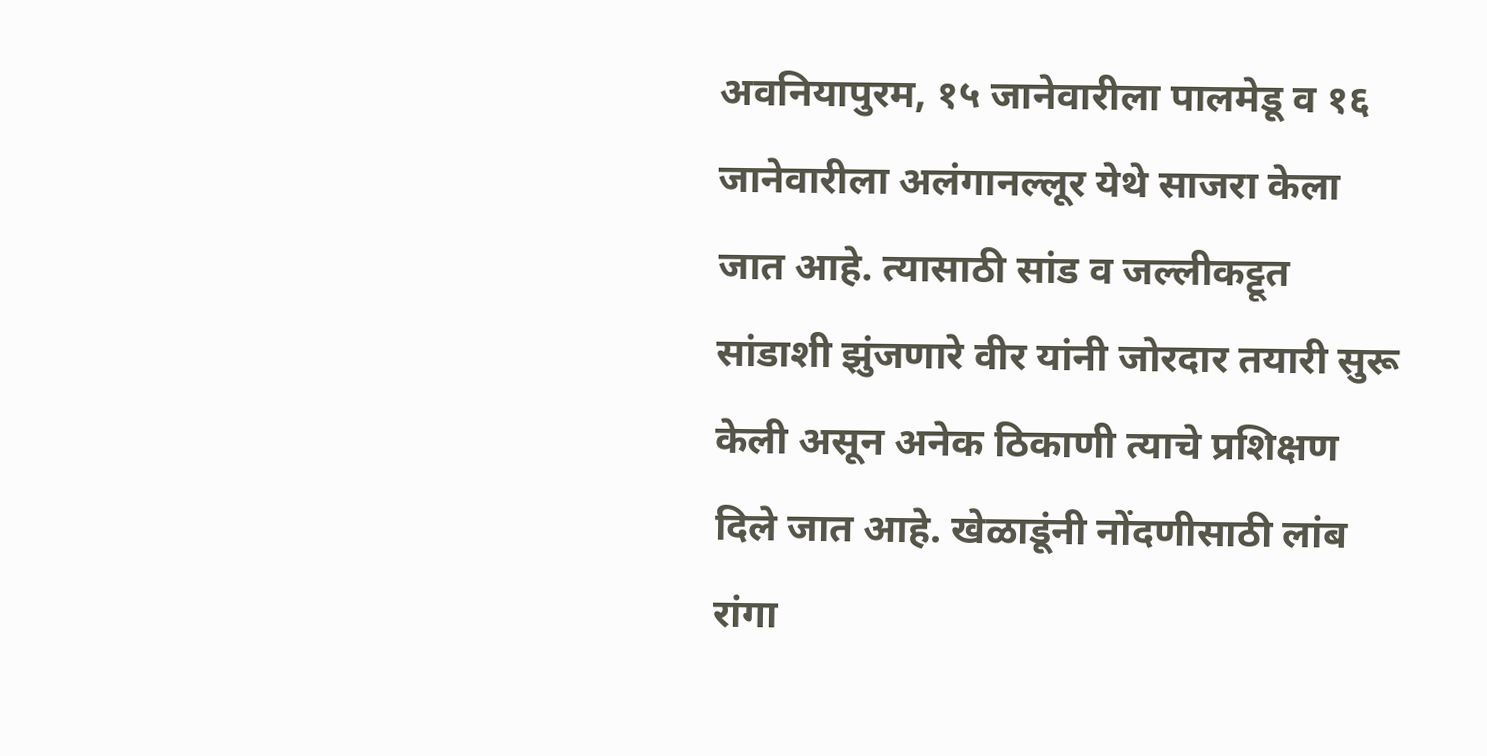अवनियापुरम, १५ जानेवारीला पालमेडू व १६ जानेवारीला अलंगानल्लूर येथे साजरा केला जात आहे. त्यासाठी सांड व जल्लीकट्टूत सांडाशी झुंजणारे वीर यांनी जोरदार तयारी सुरू केली असून अनेक ठिकाणी त्याचे प्रशिक्षण दिले जात आहे. खेळाडूंनी नोंदणीसाठी लांब रांगा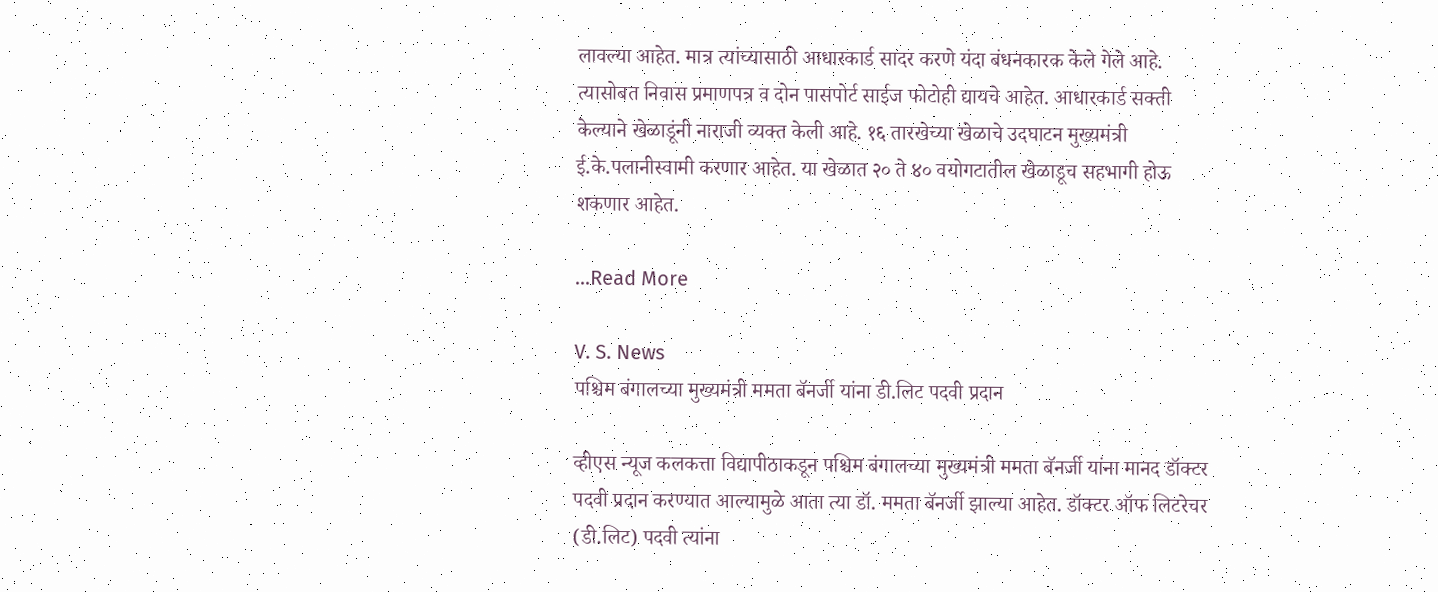लावल्या आहेत. मात्र त्यांच्यासाठी आधारकार्ड सादर करणे यंदा बंधनकारक केले गेले आहे. त्यासोबत निवास प्रमाणपत्र व दोन पासपोर्ट साईज फोटोही द्यायचे आहेत. आधारकार्ड सक्ती केल्याने खेळाडूंनी नाराजी व्यक्त केली आहे. १६ तारखेच्या खेळाचे उदघाटन मुख्यमंत्री ई.के.पलानीस्वामी करणार आहेत. या खेळात २० ते ४० वयोगटातील खेळाडूच सहभागी होऊ शकणार आहेत.

...Read More

V. S. News
पश्चिम बंगालच्या मुख्यमंत्री ममता बॅनर्जी यांना डी.लिट पदवी प्रदान

व्हीएस न्यूज कलकत्ता विद्यापीठाकडून पश्चिम बंगालच्या मुख्यमंत्री ममता बॅनर्जी यांना मानद डॉक्टर पदवी प्रदान करण्यात आल्यामुळे आता त्या डॉ. ममता बॅनर्जी झाल्या आहेत. डॉक्टर ऑफ लिटरेचर (डी.लिट) पदवी त्यांना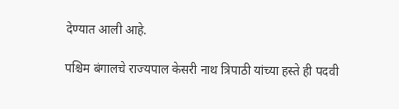देण्यात आली आहे.

पश्चिम बंगालचे राज्यपाल केसरी नाथ त्रिपाठी यांच्या हस्ते ही पदवी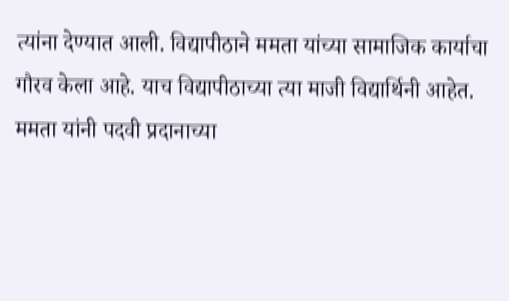त्यांना देण्यात आली. विद्यापीठाने ममता यांच्या सामाजिक कार्याचा गौरव केला आहे. याच विद्यापीठाच्या त्या माजी विद्यार्थिनी आहेत. ममता यांनी पदवी प्रदानाच्या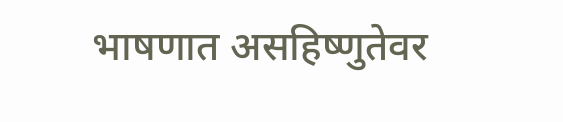भाषणात असहिष्णुतेवर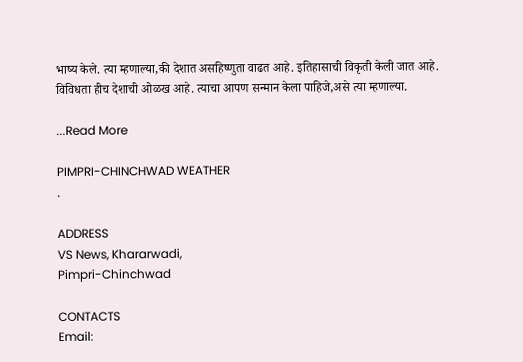भाष्य केले. त्या म्हणाल्या,की देशात असहिष्णुता वाढत आहे. इतिहासाची विकृती केली जात आहे. विविधता हीच देशाची ओळख आहे. त्याचा आपण सन्मान केला पाहिजे,असे त्या म्हणाल्या.

...Read More

PIMPRI-CHINCHWAD WEATHER
.

ADDRESS
VS News, Khararwadi,
Pimpri-Chinchwad

CONTACTS
Email: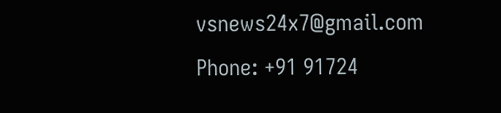vsnews24x7@gmail.com
Phone: +91 91724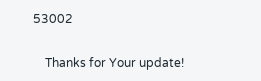53002

    Thanks for Your update!